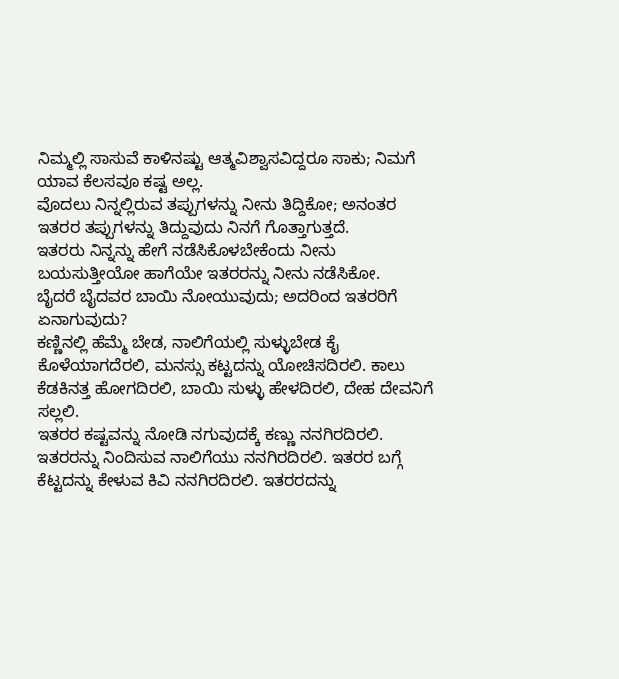ನಿಮ್ಮಲ್ಲಿ ಸಾಸುವೆ ಕಾಳಿನಷ್ಟು ಆತ್ಮವಿಶ್ವಾಸವಿದ್ದರೂ ಸಾಕು; ನಿಮಗೆ ಯಾವ ಕೆಲಸವೂ ಕಷ್ಟ ಅಲ್ಲ.
ವೊದಲು ನಿನ್ನಲ್ಲಿರುವ ತಪ್ಪುಗಳನ್ನು ನೀನು ತಿದ್ದಿಕೋ; ಅನಂತರ ಇತರರ ತಪ್ಪುಗಳನ್ನು ತಿದ್ದುವುದು ನಿನಗೆ ಗೊತ್ತಾಗುತ್ತದೆ.
ಇತರರು ನಿನ್ನನ್ನು ಹೇಗೆ ನಡೆಸಿಕೊಳಬೇಕೆಂದು ನೀನು ಬಯಸುತ್ತೀಯೋ ಹಾಗೆಯೇ ಇತರರನ್ನು ನೀನು ನಡೆಸಿಕೋ.
ಬೈದರೆ ಬೈದವರ ಬಾಯಿ ನೋಯುವುದು; ಅದರಿಂದ ಇತರರಿಗೆ ಏನಾಗುವುದು?
ಕಣ್ಣಿನಲ್ಲಿ ಹೆಮ್ಮೆ ಬೇಡ, ನಾಲಿಗೆಯಲ್ಲಿ ಸುಳ್ಳುಬೇಡ ಕೈ ಕೊಳೆಯಾಗದೆರಲಿ, ಮನಸ್ಸು ಕಟ್ಟದನ್ನು ಯೋಚಿಸದಿರಲಿ. ಕಾಲು ಕೆಡಕಿನತ್ತ ಹೋಗದಿರಲಿ, ಬಾಯಿ ಸುಳ್ಳು ಹೇಳದಿರಲಿ, ದೇಹ ದೇವನಿಗೆ ಸಲ್ಲಲಿ.
ಇತರರ ಕಷ್ಟವನ್ನು ನೋಡಿ ನಗುವುದಕ್ಕೆ ಕಣ್ಣು ನನಗಿರದಿರಲಿ. ಇತರರನ್ನು ನಿಂದಿಸುವ ನಾಲಿಗೆಯು ನನಗಿರದಿರಲಿ. ಇತರರ ಬಗ್ಗೆ ಕೆಟ್ಟದನ್ನು ಕೇಳುವ ಕಿವಿ ನನಗಿರದಿರಲಿ. ಇತರರದನ್ನು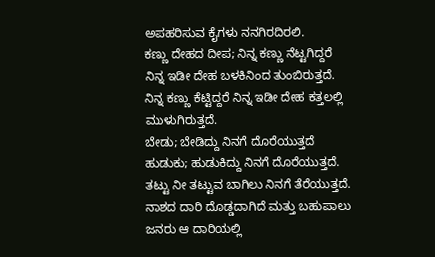ಅಪಹರಿಸುವ ಕೈಗಳು ನನಗಿರದಿರಲಿ.
ಕಣ್ಣು ದೇಹದ ದೀಪ; ನಿನ್ನ ಕಣ್ಣು ನೆಟ್ಟಗಿದ್ದರೆ ನಿನ್ನ ಇಡೀ ದೇಹ ಬಳಕಿನಿಂದ ತುಂಬಿರುತ್ತದೆ. ನಿನ್ನ ಕಣ್ಣು ಕೆಟ್ಟಿದ್ದರೆ ನಿನ್ನ ಇಡೀ ದೇಹ ಕತ್ತಲಲ್ಲಿ ಮುಳುಗಿರುತ್ತದೆ.
ಬೇಡು; ಬೇಡಿದ್ದು ನಿನಗೆ ದೊರೆಯುತ್ತದೆ ಹುಡುಕು; ಹುಡುಕಿದ್ದು ನಿನಗೆ ದೊರೆಯುತ್ತದೆ. ತಟ್ಟು ನೀ ತಟ್ಟುವ ಬಾಗಿಲು ನಿನಗೆ ತೆರೆಯುತ್ತದೆ.
ನಾಶದ ದಾರಿ ದೊಡ್ಡದಾಗಿದೆ ಮತ್ತು ಬಹುಪಾಲು ಜನರು ಆ ದಾರಿಯಲ್ಲಿ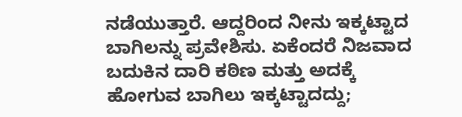ನಡೆಯುತ್ತಾರೆ. ಆದ್ದರಿಂದ ನೀನು ಇಕ್ಕಟ್ಟಾದ ಬಾಗಿಲನ್ನು ಪ್ರವೇಶಿಸು. ಏಕೆಂದರೆ ನಿಜವಾದ ಬದುಕಿನ ದಾರಿ ಕಠಿಣ ಮತ್ತು ಅದಕ್ಕೆ ಹೋಗುವ ಬಾಗಿಲು ಇಕ್ಕಟ್ಟಾದದ್ದು;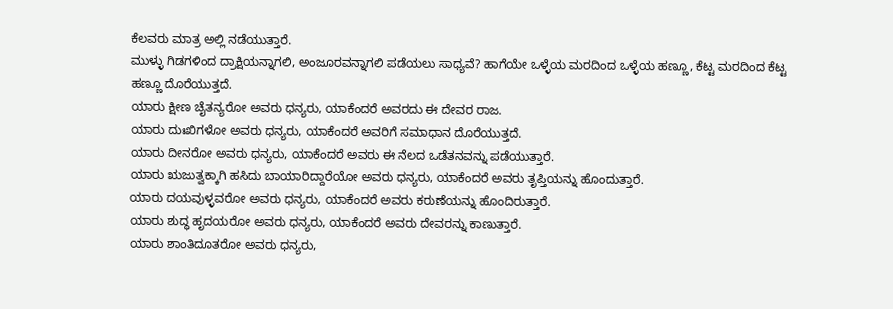ಕೆಲವರು ಮಾತ್ರ ಅಲ್ಲಿ ನಡೆಯುತ್ತಾರೆ.
ಮುಳ್ಳು ಗಿಡಗಳಿಂದ ದ್ರಾಕ್ಷಿಯನ್ನಾಗಲಿ, ಅಂಜೂರವನ್ನಾಗಲಿ ಪಡೆಯಲು ಸಾಧ್ಯವೆ? ಹಾಗೆಯೇ ಒಳ್ಳೆಯ ಮರದಿಂದ ಒಳ್ಳೆಯ ಹಣ್ಣೂ, ಕೆಟ್ಟ ಮರದಿಂದ ಕೆಟ್ಟ ಹಣ್ಣೂ ದೊರೆಯುತ್ತದೆ.
ಯಾರು ಕ್ಷೀಣ ಚೈತನ್ಯರೋ ಅವರು ಧನ್ಯರು, ಯಾಕೆಂದರೆ ಅವರದು ಈ ದೇವರ ರಾಜ.
ಯಾರು ದುಃಖಿಗಳೋ ಅವರು ಧನ್ಯರು, ಯಾಕೆಂದರೆ ಅವರಿಗೆ ಸಮಾಧಾನ ದೊರೆಯುತ್ತದೆ.
ಯಾರು ದೀನರೋ ಅವರು ಧನ್ಯರು, ಯಾಕೆಂದರೆ ಅವರು ಈ ನೆಲದ ಒಡೆತನವನ್ನು ಪಡೆಯುತ್ತಾರೆ.
ಯಾರು ಋಜುತ್ವಕ್ಕಾಗಿ ಹಸಿದು ಬಾಯಾರಿದ್ದಾರೆಯೋ ಅವರು ಧನ್ಯರು, ಯಾಕೆಂದರೆ ಅವರು ತೃಪ್ತಿಯನ್ನು ಹೊಂದುತ್ತಾರೆ.
ಯಾರು ದಯವುಳ್ಳವರೋ ಅವರು ಧನ್ಯರು, ಯಾಕೆಂದರೆ ಅವರು ಕರುಣೆಯನ್ನು ಹೊಂದಿರುತ್ತಾರೆ.
ಯಾರು ಶುದ್ಧ ಹೃದಯರೋ ಅವರು ಧನ್ಯರು, ಯಾಕೆಂದರೆ ಅವರು ದೇವರನ್ನು ಕಾಣುತ್ತಾರೆ.
ಯಾರು ಶಾಂತಿದೂತರೋ ಅವರು ಧನ್ಯರು,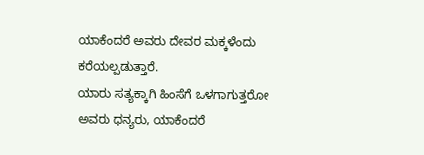ಯಾಕೆಂದರೆ ಅವರು ದೇವರ ಮಕ್ಕಳೆಂದು ಕರೆಯಲ್ಪಡುತ್ತಾರೆ.
ಯಾರು ಸತ್ಯಕ್ಕಾಗಿ ಹಿಂಸೆಗೆ ಒಳಗಾಗುತ್ತರೋ ಅವರು ಧನ್ಯರು, ಯಾಕೆಂದರೆ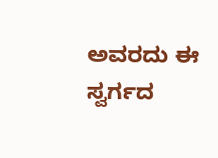ಅವರದು ಈ ಸ್ವರ್ಗದ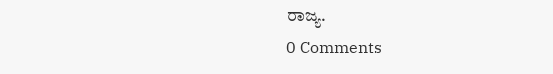ರಾಜ್ಯ.
0 Comments